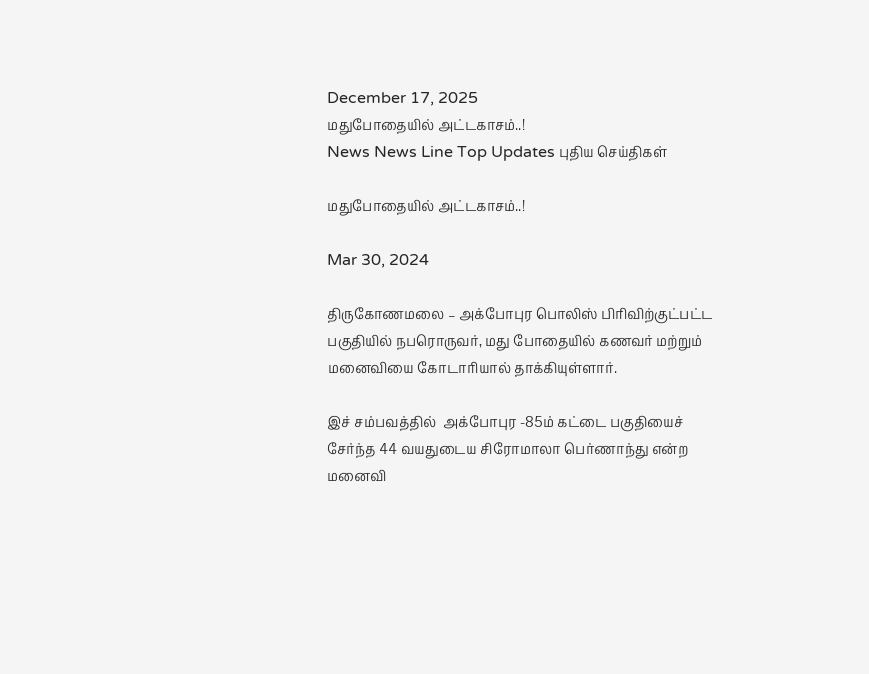December 17, 2025
மதுபோதையில் அட்டகாசம்..!
News News Line Top Updates புதிய செய்திகள்

மதுபோதையில் அட்டகாசம்..!

Mar 30, 2024

திருகோணமலை – அக்போபுர பொலிஸ் பிரிவிற்குட்பட்ட பகுதியில் நபரொருவர், மது போதையில் கணவர் மற்றும் மனைவியை கோடாரியால் தாக்கியுள்ளார்.

இச் சம்பவத்தில்  அக்போபுர -85ம் கட்டை பகுதியைச் சேர்ந்த 44 வயதுடைய சிரோமாலா பெர்ணாந்து என்ற மனைவி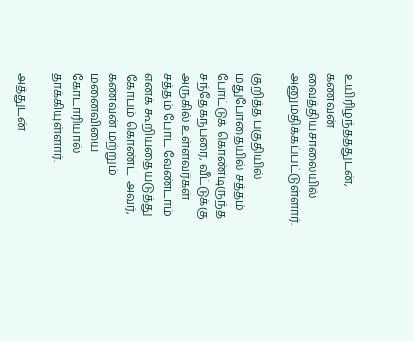உயிரிழந்தததுடன், கணவன் வைத்தியசாலையில் அனுமதிக்கப்பட்டுள்ளார்.

குறித்த பகுதியில் மதுபோதையில் சத்தம் போட்டுக் கொண்டிருந்த சந்தேகநபரை, வீட்டுக்கு அருகில் உள்ளவர்கள் சத்தம் போட வேண்டாம் எனக் கூறியதையடுத்து கோபம் கொண்ட  அவர், கணவன் மற்றும் மனைவியை கோடாரியால் தாக்கியுள்ளார்.

அத்துடன்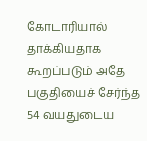கோடாரியால் தாக்கியதாக கூறப்படும் அதே பகுதியைச் சேர்ந்த 54 வயதுடைய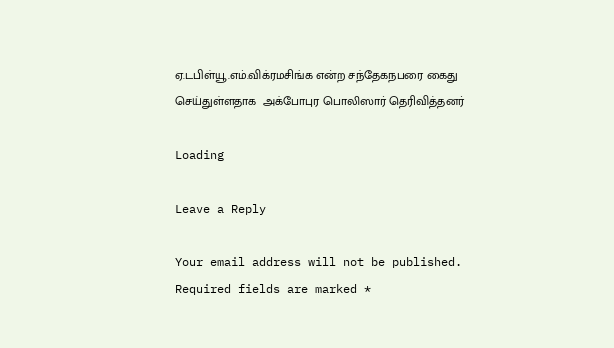ஏ.டபிள்யூ.எம்.விக்ரமசிங்க என்ற சந்தேகநபரை கைது செய்துள்ளதாக  அக்போபுர பொலிஸார் தெரிவித்தனர்

Loading

Leave a Reply

Your email address will not be published. Required fields are marked *